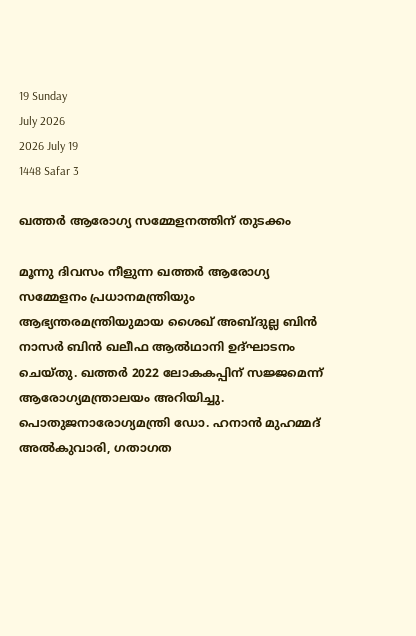19 Sunday
July 2026
2026 July 19
1448 Safar 3

ഖത്തര്‍ ആരോഗ്യ സമ്മേളനത്തിന് തുടക്കം

മൂന്നു ദിവസം നീളുന്ന ഖത്തര്‍ ആരോഗ്യ സമ്മേളനം പ്രധാനമന്ത്രിയും ആഭ്യന്തരമന്ത്രിയുമായ ശൈഖ് അബ്ദുല്ല ബിന്‍ നാസര്‍ ബിന്‍ ഖലീഫ ആല്‍ഥാനി ഉദ്ഘാടനം ചെയ്തു. ഖത്തര്‍ 2022 ലോകകപ്പിന് സജ്ജമെന്ന് ആരോഗ്യമന്ത്രാലയം അറിയിച്ചു. പൊതുജനാരോഗ്യമന്ത്രി ഡോ. ഹനാന്‍ മുഹമ്മദ് അല്‍കുവാരി, ഗതാഗത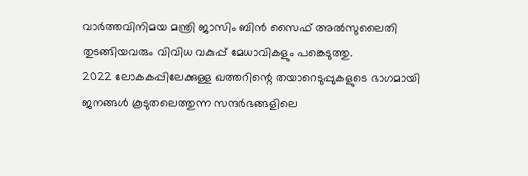വാര്‍ത്തവിനിമയ മന്ത്രി ജാസിം ബിന്‍ സൈഫ് അല്‍സുലൈതി തുടങ്ങിയവരും വിവിധ വകുപ്പ് മേധാവികളും പങ്കെടുത്തു.
2022 ലോകകപ്പിലേക്കുള്ള ഖത്തറിന്റെ തയാറെടുപ്പുകളുടെ ഭാഗമായി ജനങ്ങള്‍ കൂടുതലെത്തുന്ന സന്ദര്‍ഭങ്ങളിലെ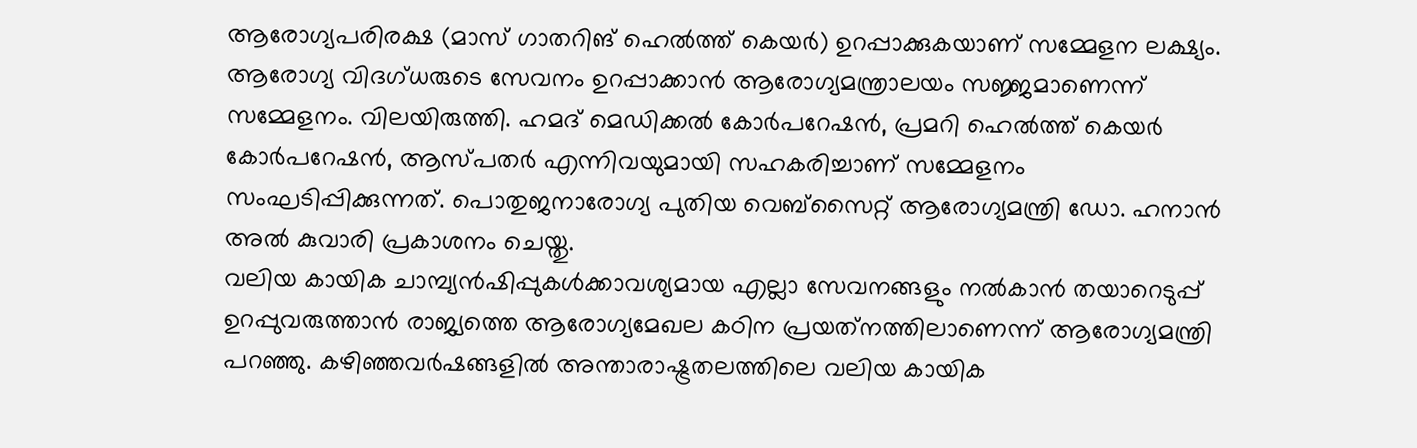ആരോഗ്യപരിരക്ഷ (മാസ് ഗാതറിങ് ഹെല്‍ത്ത് കെയര്‍) ഉറപ്പാക്കുകയാണ് സമ്മേളന ലക്ഷ്യം. ആരോഗ്യ വിദഗ്ധരുടെ സേവനം ഉറപ്പാക്കാന്‍ ആരോഗ്യമന്ത്രാലയം സജ്ജമാണെന്ന് സമ്മേളനം. വിലയിരുത്തി. ഹമദ് മെഡിക്കല്‍ കോര്‍പറേഷന്‍, പ്രമറി ഹെല്‍ത്ത് കെയര്‍ കോര്‍പറേഷന്‍, ആസ്പതര്‍ എന്നിവയുമായി സഹകരിച്ചാണ് സമ്മേളനം സംഘടിപ്പിക്കുന്നത്. പൊതുജനാരോഗ്യ പുതിയ വെബ്‌സൈറ്റ് ആരോഗ്യമന്ത്രി ഡോ. ഹനാന്‍ അല്‍ കുവാരി പ്രകാശനം ചെയ്തു.
വലിയ കായിക ചാമ്പ്യന്‍ഷിപ്പുകള്‍ക്കാവശ്യമായ എല്ലാ സേവനങ്ങളും നല്‍കാന്‍ തയാറെടുപ്പ് ഉറപ്പുവരുത്താന്‍ രാജ്യത്തെ ആരോഗ്യമേഖല കഠിന പ്രയത്‌നത്തിലാണെന്ന് ആരോഗ്യമന്ത്രി പറഞ്ഞു. കഴിഞ്ഞവര്‍ഷങ്ങളില്‍ അന്താരാഷ്ട്രതലത്തിലെ വലിയ കായിക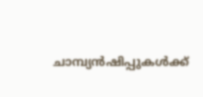ചാമ്പ്യന്‍ഷിപ്പുകള്‍ക്ക്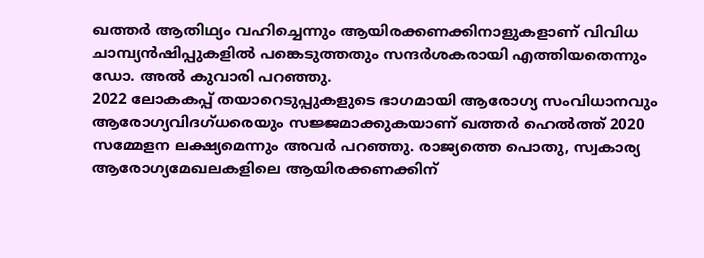ഖത്തര്‍ ആതിഥ്യം വഹിച്ചെന്നും ആയിരക്കണക്കിനാളുകളാണ് വിവിധ ചാമ്പ്യന്‍ഷിപ്പുകളില്‍ പങ്കെടുത്തതും സന്ദര്‍ശകരായി എത്തിയതെന്നും ഡോ. അല്‍ കുവാരി പറഞ്ഞു.
2022 ലോകകപ്പ് തയാറെടുപ്പുകളുടെ ഭാഗമായി ആരോഗ്യ സംവിധാനവും ആരോഗ്യവിദഗ്ധരെയും സജ്ജമാക്കുകയാണ് ഖത്തര്‍ ഹെല്‍ത്ത് 2020 സമ്മേളന ലക്ഷ്യമെന്നും അവര്‍ പറഞ്ഞു. രാജ്യത്തെ പൊതു, സ്വകാര്യ ആരോഗ്യമേഖലകളിലെ ആയിരക്കണക്കിന്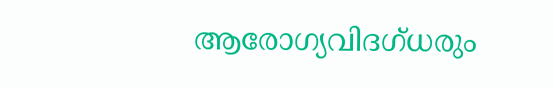ആരോഗ്യവിദഗ്ധരും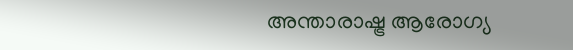അന്താരാഷ്ട്ര ആരോഗ്യ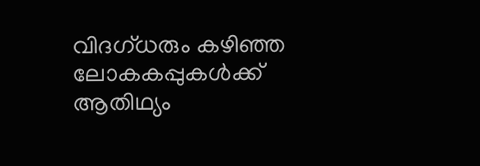വിദഗ്ധരും കഴിഞ്ഞ ലോകകപ്പുകള്‍ക്ക് ആതിഥ്യം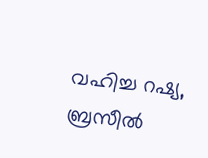വഹിച്ച റഷ്യ, ബ്രസീല്‍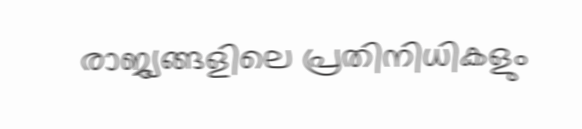രാജ്യങ്ങളിലെ പ്രതിനിധികളും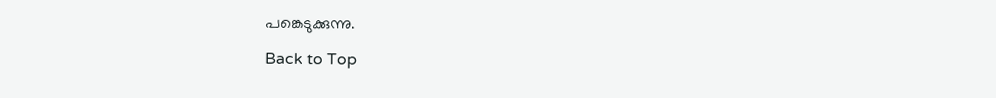പങ്കെടുക്കുന്നു.

Back to Top